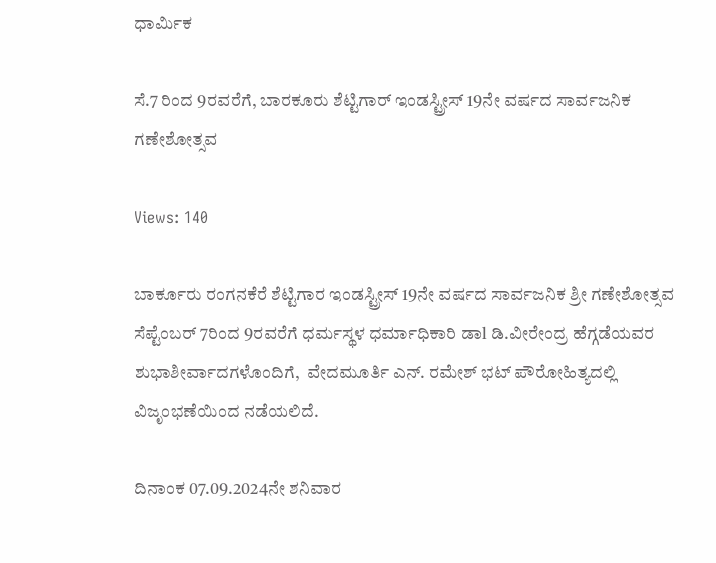ಧಾರ್ಮಿಕ

ಸೆ.7 ರಿಂದ 9ರವರೆಗೆ, ಬಾರಕೂರು ಶೆಟ್ಟಿಗಾರ್ ಇಂಡಸ್ಟ್ರೀಸ್ 19ನೇ ವರ್ಷದ ಸಾರ್ವಜನಿಕ ಗಣೇಶೋತ್ಸವ

Views: 140

ಬಾರ್ಕೂರು ರಂಗನಕೆರೆ ಶೆಟ್ಟಿಗಾರ ಇಂಡಸ್ಟ್ರೀಸ್ 19ನೇ ವರ್ಷದ ಸಾರ್ವಜನಿಕ ಶ್ರೀ ಗಣೇಶೋತ್ಸವ ಸೆಪ್ಟೆಂಬರ್ 7ರಿಂದ 9ರವರೆಗೆ ಧರ್ಮಸ್ಥಳ ಧರ್ಮಾಧಿಕಾರಿ ಡಾl ಡಿ.ವೀರೇಂದ್ರ ಹೆಗ್ಗಡೆಯವರ ಶುಭಾಶೀರ್ವಾದಗಳೊಂದಿಗೆ,  ವೇದಮೂರ್ತಿ ಎನ್. ರಮೇಶ್ ಭಟ್ ಪೌರೋಹಿತ್ಯದಲ್ಲಿ ವಿಜೃಂಭಣೆಯಿಂದ ನಡೆಯಲಿದೆ.

ದಿನಾಂಕ 07.09.2024ನೇ ಶನಿವಾರ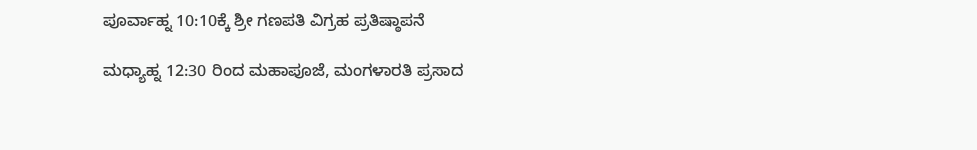ಪೂರ್ವಾಹ್ನ 10:10ಕ್ಕೆ ಶ್ರೀ ಗಣಪತಿ ವಿಗ್ರಹ ಪ್ರತಿಷ್ಠಾಪನೆ

ಮಧ್ಯಾಹ್ನ 12:30 ರಿಂದ ಮಹಾಪೂಜೆ, ಮಂಗಳಾರತಿ ಪ್ರಸಾದ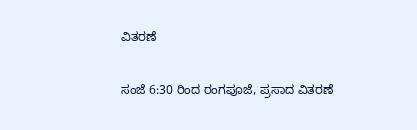ವಿತರಣೆ

ಸಂಜೆ 6:30 ರಿಂದ ರಂಗಪೂಜೆ, ಪ್ರಸಾದ ವಿತರಣೆ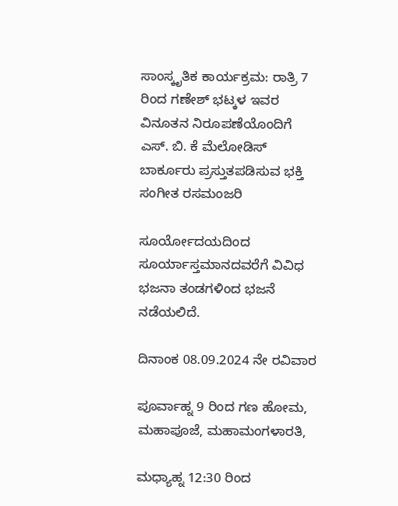ಸಾಂಸ್ಕೃತಿಕ ಕಾರ್ಯಕ್ರಮ: ರಾತ್ರಿ 7 ರಿಂದ ಗಣೇಶ್ ಭಟ್ಕಳ ಇವರ ವಿನೂತನ ನಿರೂಪಣೆಯೊಂದಿಗೆ ಎಸ್. ಬಿ. ಕೆ ಮೆಲೋಡಿಸ್ ಬಾರ್ಕೂರು ಪ್ರಸ್ತುತಪಡಿಸುವ ಭಕ್ತಿ ಸಂಗೀತ ರಸಮಂಜರಿ

ಸೂರ್ಯೋದಯದಿಂದ ಸೂರ್ಯಾಸ್ತಮಾನದವರೆಗೆ ವಿವಿಧ ಭಜನಾ ತಂಡಗಳಿಂದ ಭಜನೆ ನಡೆಯಲಿದೆ.

ದಿನಾಂಕ 08.09.2024 ನೇ ರವಿವಾರ

ಪೂರ್ವಾಹ್ನ 9 ರಿಂದ ಗಣ ಹೋಮ, ಮಹಾಪೂಜೆ, ಮಹಾಮಂಗಳಾರತಿ,

ಮಧ್ಯಾಹ್ನ 12:30 ರಿಂದ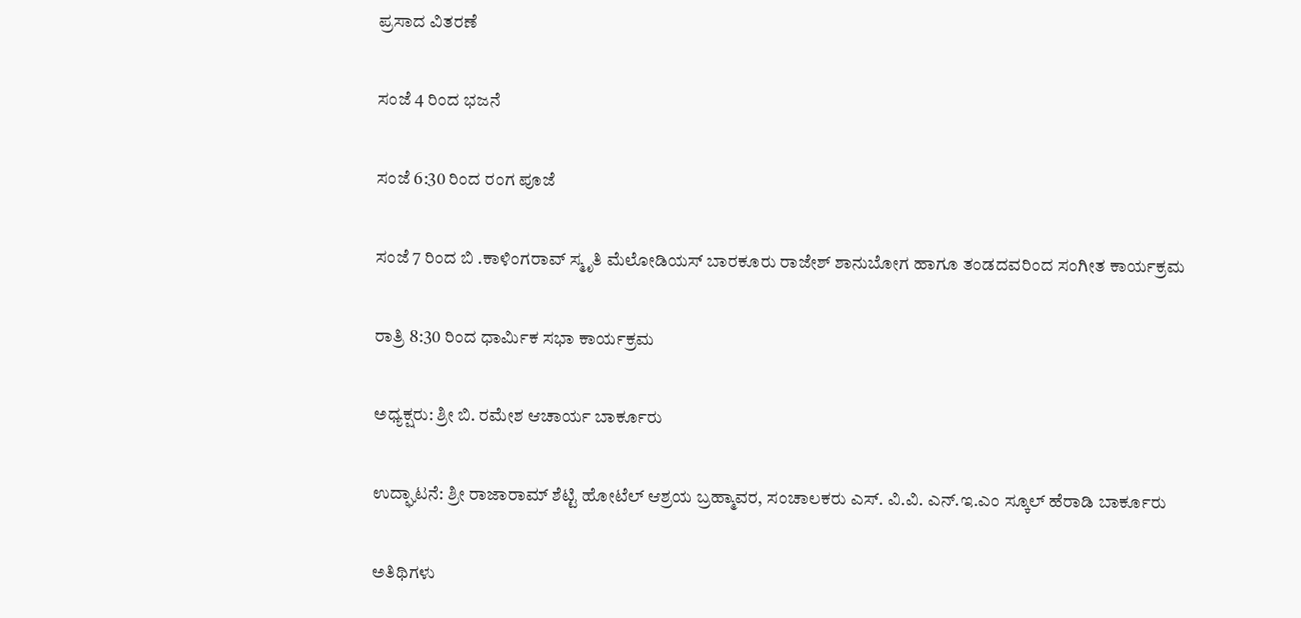ಪ್ರಸಾದ ವಿತರಣೆ

ಸಂಜೆ 4 ರಿಂದ ಭಜನೆ

ಸಂಜೆ 6:30 ರಿಂದ ರಂಗ ಪೂಜೆ

ಸಂಜೆ 7 ರಿಂದ ಬಿ .ಕಾಳಿಂಗರಾವ್ ಸ್ಮೃತಿ ಮೆಲೋಡಿಯಸ್ ಬಾರಕೂರು ರಾಜೇಶ್ ಶಾನುಬೋಗ ಹಾಗೂ ತಂಡದವರಿಂದ ಸಂಗೀತ ಕಾರ್ಯಕ್ರಮ

ರಾತ್ರಿ 8:30 ರಿಂದ ಧಾರ್ಮಿಕ ಸಭಾ ಕಾರ್ಯಕ್ರಮ

ಅಧ್ಯಕ್ಷರು: ಶ್ರೀ ಬಿ. ರಮೇಶ ಆಚಾರ್ಯ ಬಾರ್ಕೂರು

ಉದ್ಘಾಟನೆ: ಶ್ರೀ ರಾಜಾರಾಮ್ ಶೆಟ್ಟಿ ಹೋಟೆಲ್ ಆಶ್ರಯ ಬ್ರಹ್ಮಾವರ, ಸಂಚಾಲಕರು ಎಸ್. ವಿ.ವಿ. ಎನ್‌.ಇ.ಎಂ ಸ್ಕೂಲ್ ಹೆರಾಡಿ ಬಾರ್ಕೂರು

ಅತಿಥಿಗಳು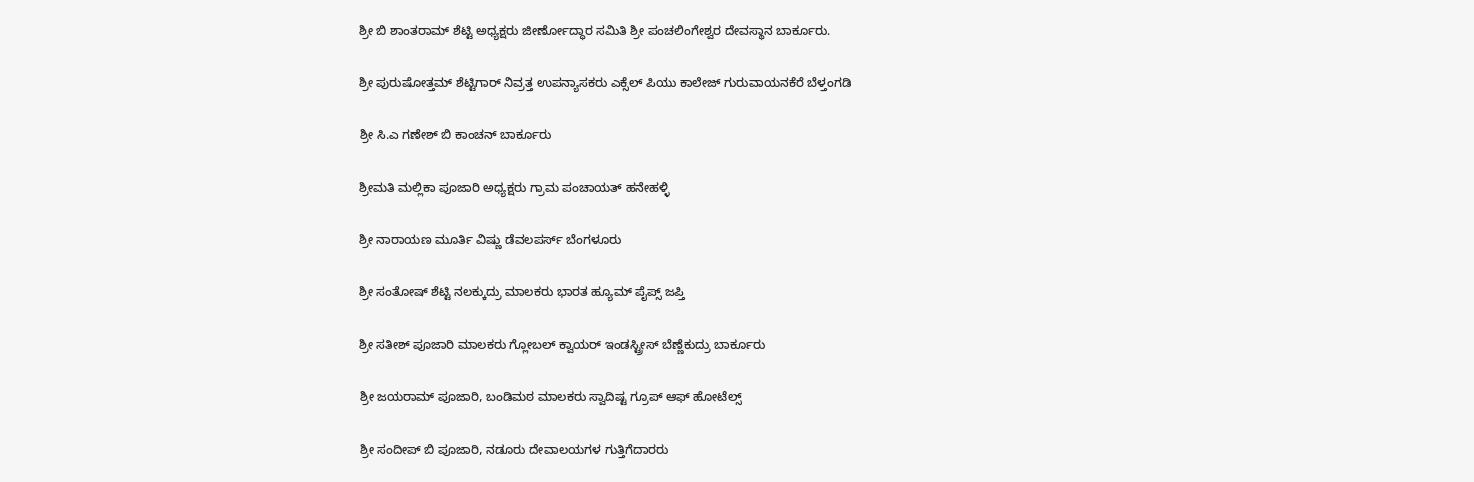ಶ್ರೀ ಬಿ ಶಾಂತರಾಮ್ ಶೆಟ್ಟಿ ಅಧ್ಯಕ್ಷರು ಜೀರ್ಣೋದ್ಧಾರ ಸಮಿತಿ ಶ್ರೀ ಪಂಚಲಿಂಗೇಶ್ವರ ದೇವಸ್ಥಾನ ಬಾರ್ಕೂರು.

ಶ್ರೀ ಪುರುಷೋತ್ತಮ್ ಶೆಟ್ಟಿಗಾರ್ ನಿವ್ರತ್ತ ಉಪನ್ಯಾಸಕರು ಎಕ್ಸೆಲ್ ಪಿಯು ಕಾಲೇಜ್ ಗುರುವಾಯನಕೆರೆ ಬೆಳ್ತಂಗಡಿ

ಶ್ರೀ ಸಿ.ಎ ಗಣೇಶ್ ಬಿ ಕಾಂಚನ್ ಬಾರ್ಕೂರು

ಶ್ರೀಮತಿ ಮಲ್ಲಿಕಾ ಪೂಜಾರಿ ಅಧ್ಯಕ್ಷರು ಗ್ರಾಮ ಪಂಚಾಯತ್ ಹನೇಹಳ್ಳಿ

ಶ್ರೀ ನಾರಾಯಣ ಮೂರ್ತಿ ವಿಷ್ಣು ಡೆವಲಪರ್ಸ್ ಬೆಂಗಳೂರು

ಶ್ರೀ ಸಂತೋಷ್ ಶೆಟ್ಟಿ ನಲಕ್ಕುದ್ರು ಮಾಲಕರು ಭಾರತ ಹ್ಯೂಮ್ ಪೈಪ್ಸ್ ಜಪ್ತಿ

ಶ್ರೀ ಸತೀಶ್ ಪೂಜಾರಿ ಮಾಲಕರು ಗ್ಲೋಬಲ್ ಕ್ವಾಯರ್ ಇಂಡಸ್ಟ್ರೀಸ್ ಬೆಣ್ಣೆಕುದ್ರು ಬಾರ್ಕೂರು

ಶ್ರೀ ಜಯರಾಮ್ ಪೂಜಾರಿ, ಬಂಡಿಮಠ ಮಾಲಕರು ಸ್ವಾದಿಷ್ಟ ಗ್ರೂಪ್ ಆಫ್ ಹೋಟೆಲ್ಸ್

ಶ್ರೀ ಸಂದೀಪ್ ಬಿ ಪೂಜಾರಿ, ನಡೂರು ದೇವಾಲಯಗಳ ಗುತ್ತಿಗೆದಾರರು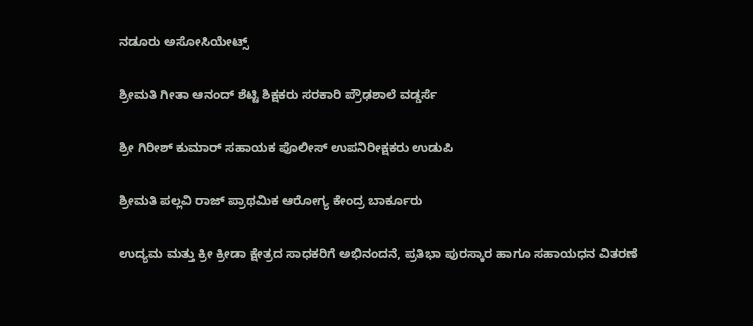ನಡೂರು ಅಸೋಸಿಯೇಟ್ಸ್

ಶ್ರೀಮತಿ ಗೀತಾ ಆನಂದ್ ಶೆಟ್ಟಿ ಶಿಕ್ಷಕರು ಸರಕಾರಿ ಪ್ರೌಢಶಾಲೆ ವಡ್ಡರ್ಸೆ

ಶ್ರೀ ಗಿರೀಶ್ ಕುಮಾರ್ ಸಹಾಯಕ ಪೊಲೀಸ್ ಉಪನಿರೀಕ್ಷಕರು ಉಡುಪಿ

ಶ್ರೀಮತಿ ಪಲ್ಲವಿ ರಾಜ್ ಪ್ರಾಥಮಿಕ ಆರೋಗ್ಯ ಕೇಂದ್ರ ಬಾರ್ಕೂರು

ಉದ್ಯಮ ಮತ್ತು ಕ್ರೀ ಕ್ರೀಡಾ ಕ್ಷೇತ್ರದ ಸಾಧಕರಿಗೆ ಅಭಿನಂದನೆ, ಪ್ರತಿಭಾ ಪುರಸ್ಕಾರ ಹಾಗೂ ಸಹಾಯಧನ ವಿತರಣೆ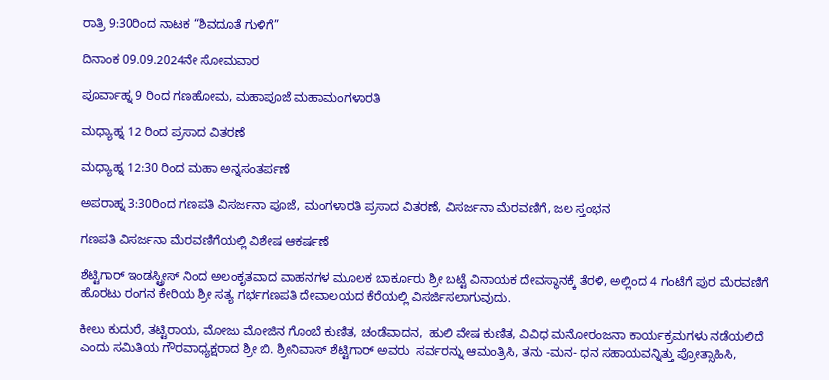ರಾತ್ರಿ 9:30ರಿಂದ ನಾಟಕ “ಶಿವದೂತೆ ಗುಳಿಗೆ”

ದಿನಾಂಕ 09.09.2024ನೇ ಸೋಮವಾರ

ಪೂರ್ವಾಹ್ನ 9 ರಿಂದ ಗಣಹೋಮ, ಮಹಾಪೂಜೆ ಮಹಾಮಂಗಳಾರತಿ

ಮಧ್ಯಾಹ್ನ 12 ರಿಂದ ಪ್ರಸಾದ ವಿತರಣೆ

ಮಧ್ಯಾಹ್ನ 12:30 ರಿಂದ ಮಹಾ ಅನ್ನಸಂತರ್ಪಣೆ

ಅಪರಾಹ್ನ 3:30ರಿಂದ ಗಣಪತಿ ವಿಸರ್ಜನಾ ಪೂಜೆ, ಮಂಗಳಾರತಿ ಪ್ರಸಾದ ವಿತರಣೆ, ವಿಸರ್ಜನಾ ಮೆರವಣಿಗೆ, ಜಲ ಸ್ತಂಭನ

ಗಣಪತಿ ವಿಸರ್ಜನಾ ಮೆರವಣಿಗೆಯಲ್ಲಿ ವಿಶೇಷ ಆಕರ್ಷಣೆ

ಶೆಟ್ಟಿಗಾರ್ ಇಂಡಸ್ಟ್ರೀಸ್ ನಿಂದ ಅಲಂಕೃತವಾದ ವಾಹನಗಳ ಮೂಲಕ ಬಾರ್ಕೂರು ಶ್ರೀ ಬಟ್ಟೆ ವಿನಾಯಕ ದೇವಸ್ಥಾನಕ್ಕೆ ತೆರಳಿ, ಅಲ್ಲಿಂದ 4 ಗಂಟೆಗೆ ಪುರ ಮೆರವಣಿಗೆ ಹೊರಟು ರಂಗನ ಕೇರಿಯ ಶ್ರೀ ಸತ್ಯ ಗರ್ಭಗಣಪತಿ ದೇವಾಲಯದ ಕೆರೆಯಲ್ಲಿ ವಿಸರ್ಜಿಸಲಾಗುವುದು.

ಕೀಲು ಕುದುರೆ, ತಟ್ಟಿರಾಯ, ಮೋಜು ಮೋಜಿನ ಗೊಂಬೆ ಕುಣಿತ, ಚಂಡೆವಾದನ,  ಹುಲಿ ವೇಷ ಕುಣಿತ, ವಿವಿಧ ಮನೋರಂಜನಾ ಕಾರ್ಯಕ್ರಮಗಳು ನಡೆಯಲಿದೆ ಎಂದು ಸಮಿತಿಯ ಗೌರವಾಧ್ಯಕ್ಷರಾದ ಶ್ರೀ ಬಿ. ಶ್ರೀನಿವಾಸ್ ಶೆಟ್ಟಿಗಾರ್ ಅವರು  ಸರ್ವರನ್ನು ಆಮಂತ್ರಿಸಿ, ತನು -ಮನ- ಧನ ಸಹಾಯವನ್ನಿತ್ತು ಪ್ರೋತ್ಸಾಹಿಸಿ,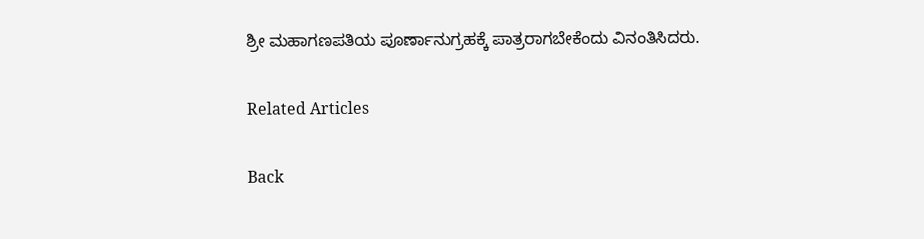ಶ್ರೀ ಮಹಾಗಣಪತಿಯ ಪೂರ್ಣಾನುಗ್ರಹಕ್ಕೆ ಪಾತ್ರರಾಗಬೇಕೆಂದು ವಿನಂತಿಸಿದರು.

Related Articles

Back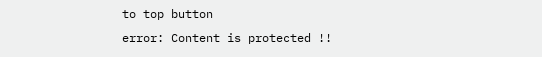to top button
error: Content is protected !!